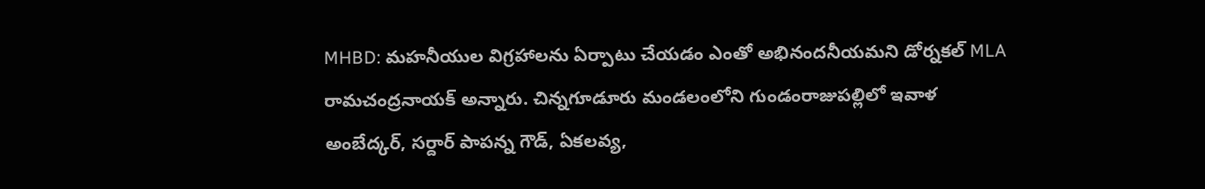MHBD: మహనీయుల విగ్రహాలను ఏర్పాటు చేయడం ఎంతో అభినందనీయమని డోర్నకల్ MLA రామచంద్రనాయక్ అన్నారు. చిన్నగూడూరు మండలంలోని గుండంరాజుపల్లిలో ఇవాళ అంబేద్కర్, సర్దార్ పాపన్న గౌడ్, ఏకలవ్య,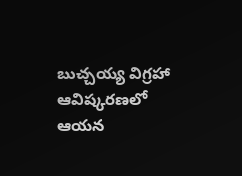బుచ్చయ్య విగ్రహా ఆవిష్కరణలో ఆయన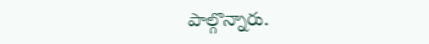పాల్గొన్నారు.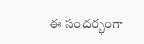ఈ సందర్భంగా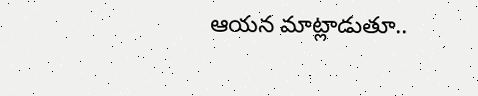ఆయన మాట్లాడుతూ..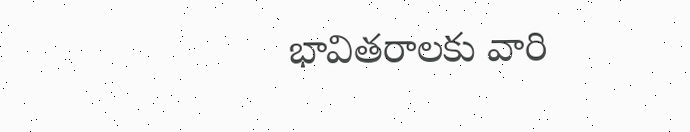భావితరాలకు వారి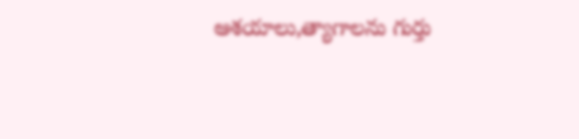ఆశయాలు,త్యాగాలను గుర్తు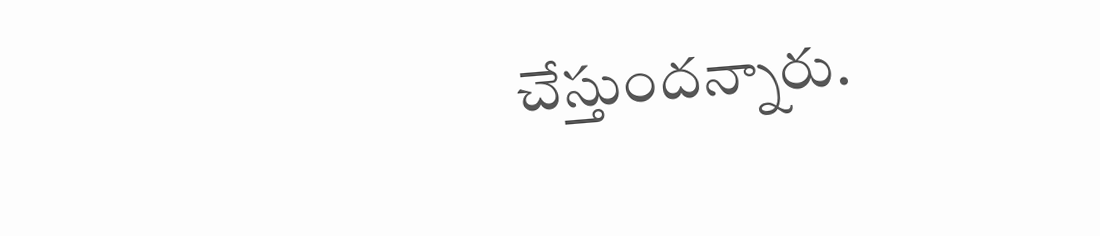చేస్తుందన్నారు.